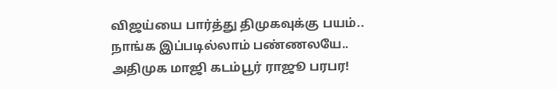விஜய்யை பார்த்து திமுகவுக்கு பயம்.. நாங்க இப்படில்லாம் பண்ணலயே.. அதிமுக மாஜி கடம்பூர் ராஜூ பரபர!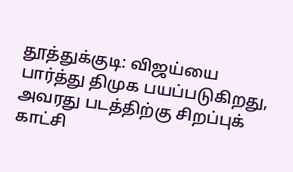தூத்துக்குடி: விஜய்யை பார்த்து திமுக பயப்படுகிறது, அவரது படத்திற்கு சிறப்புக் காட்சி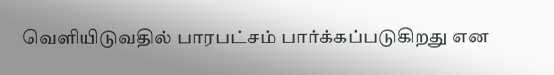வெளியிடுவதில் பாரபட்சம் பார்க்கப்படுகிறது என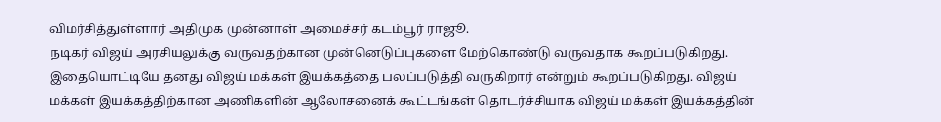விமர்சித்துள்ளார் அதிமுக முன்னாள் அமைச்சர் கடம்பூர் ராஜூ.
நடிகர் விஜய் அரசியலுக்கு வருவதற்கான முன்னெடுப்புகளை மேற்கொண்டு வருவதாக கூறப்படுகிறது. இதையொட்டியே தனது விஜய் மக்கள் இயக்கத்தை பலப்படுத்தி வருகிறார் என்றும் கூறப்படுகிறது. விஜய் மக்கள் இயக்கத்திற்கான அணிகளின் ஆலோசனைக் கூட்டங்கள் தொடர்ச்சியாக விஜய் மக்கள் இயக்கத்தின்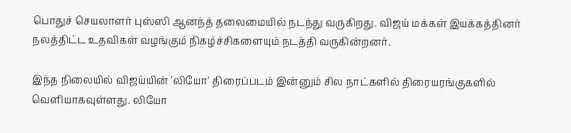பொதுச் செயலாளர் புஸ்ஸி ஆனந்த் தலைமையில் நடந்து வருகிறது. விஜய் மக்கள் இயக்கத்தினர் நலத்திட்ட உதவிகள் வழங்கும் நிகழ்ச்சிகளையும் நடத்தி வருகின்றனர்.

இந்த நிலையில் விஜய்யின் 'லியோ' திரைப்படம் இன்னும் சில நாட்களில் திரையரங்குகளில் வெளியாகவுள்ளது. லியோ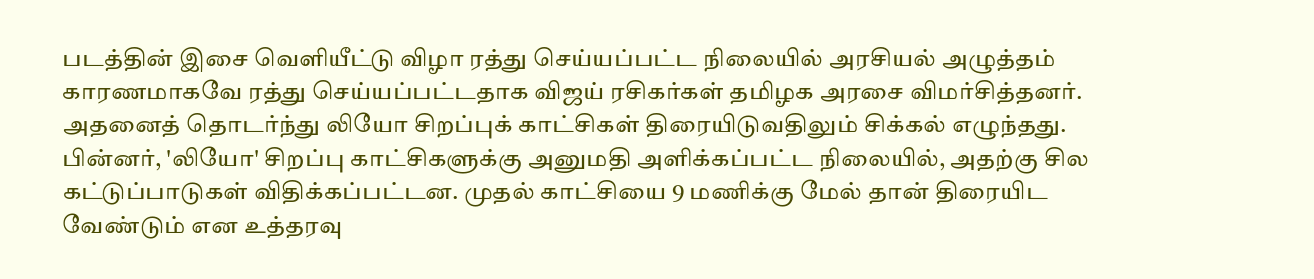படத்தின் இசை வெளியீட்டு விழா ரத்து செய்யப்பட்ட நிலையில் அரசியல் அழுத்தம் காரணமாகவே ரத்து செய்யப்பட்டதாக விஜய் ரசிகர்கள் தமிழக அரசை விமர்சித்தனர். அதனைத் தொடர்ந்து லியோ சிறப்புக் காட்சிகள் திரையிடுவதிலும் சிக்கல் எழுந்தது.
பின்னர், 'லியோ' சிறப்பு காட்சிகளுக்கு அனுமதி அளிக்கப்பட்ட நிலையில், அதற்கு சில கட்டுப்பாடுகள் விதிக்கப்பட்டன. முதல் காட்சியை 9 மணிக்கு மேல் தான் திரையிட வேண்டும் என உத்தரவு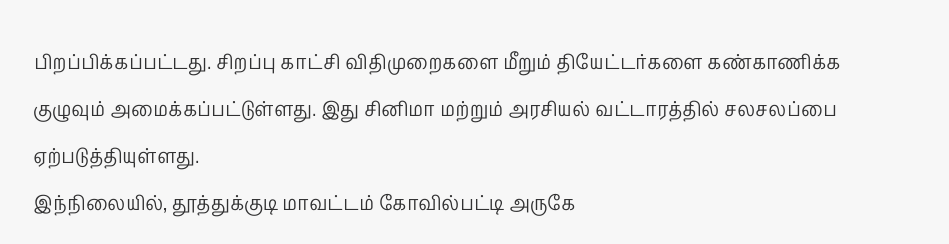பிறப்பிக்கப்பட்டது. சிறப்பு காட்சி விதிமுறைகளை மீறும் தியேட்டர்களை கண்காணிக்க குழுவும் அமைக்கப்பட்டுள்ளது. இது சினிமா மற்றும் அரசியல் வட்டாரத்தில் சலசலப்பை ஏற்படுத்தியுள்ளது.
இந்நிலையில், தூத்துக்குடி மாவட்டம் கோவில்பட்டி அருகே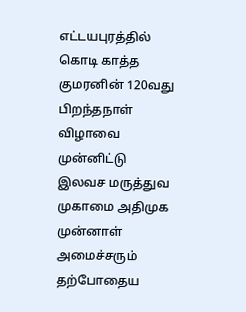எட்டயபுரத்தில் கொடி காத்த குமரனின் 120வது பிறந்தநாள் விழாவை முன்னிட்டு இலவச மருத்துவ முகாமை அதிமுக முன்னாள் அமைச்சரும் தற்போதைய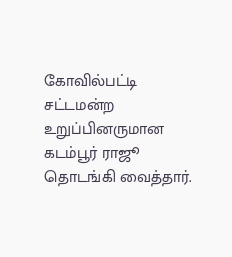கோவில்பட்டி சட்டமன்ற உறுப்பினருமான கடம்பூர் ராஜூ தொடங்கி வைத்தார்.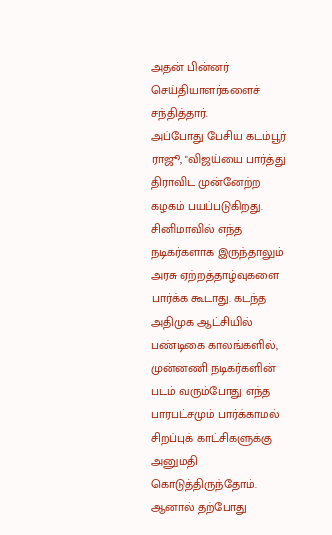அதன் பின்னர் செய்தியாளர்களைச் சந்தித்தார்.
அப்போது பேசிய கடம்பூர் ராஜூ, "விஜய்யை பார்த்து திராவிட முன்னேற்ற கழகம் பயப்படுகிறது. சினிமாவில் எந்த நடிகர்களாக இருந்தாலும் அரசு ஏற்றத்தாழ்வுகளை பார்க்க கூடாது. கடந்த அதிமுக ஆட்சியில் பண்டிகை காலங்களில், முன்னணி நடிகர்களின் படம் வரும்போது எந்த பாரபட்சமும் பார்க்காமல் சிறப்புக் காட்சிகளுக்கு அனுமதி கொடுத்திருந்தோம்.
ஆனால் தற்போது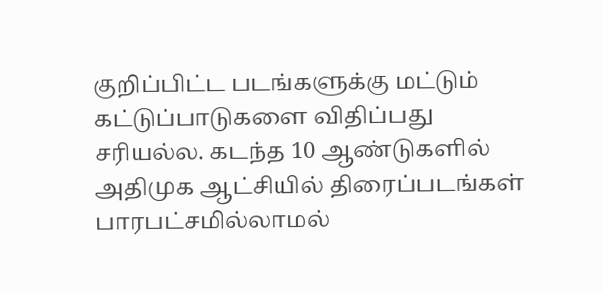குறிப்பிட்ட படங்களுக்கு மட்டும் கட்டுப்பாடுகளை விதிப்பது
சரியல்ல. கடந்த 10 ஆண்டுகளில் அதிமுக ஆட்சியில் திரைப்படங்கள் பாரபட்சமில்லாமல்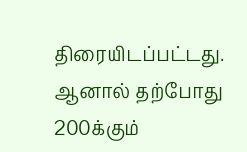திரையிடப்பட்டது. ஆனால் தற்போது 200க்கும்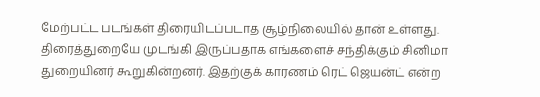மேற்பட்ட படங்கள் திரையிடப்படாத சூழ்நிலையில் தான் உள்ளது. திரைத்துறையே முடங்கி இருப்பதாக எங்களைச் சந்திக்கும் சினிமா துறையினர் கூறுகின்றனர். இதற்குக் காரணம் ரெட் ஜெயன்ட் என்ற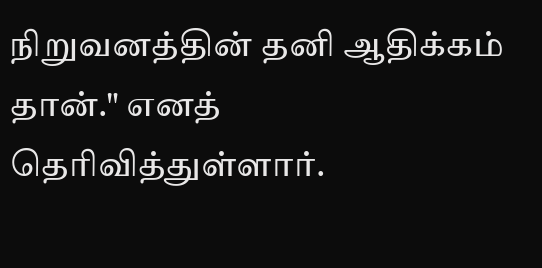நிறுவனத்தின் தனி ஆதிக்கம் தான்." எனத் தெரிவித்துள்ளார்.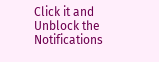Click it and Unblock the Notifications